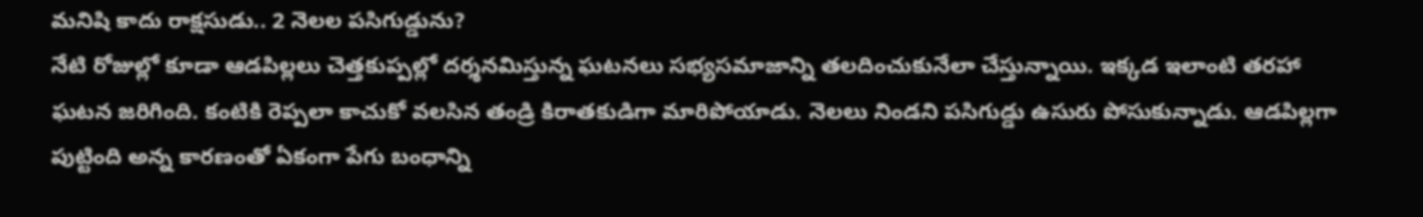మనిషి కాదు రాక్షసుడు.. 2 నెలల పసిగుడ్డును?
నేటి రోజుల్లో కూడా ఆడపిల్లలు చెత్తకుప్పల్లో దర్శనమిస్తున్న ఘటనలు సభ్యసమాజాన్ని తలదించుకునేలా చేస్తున్నాయి. ఇక్కడ ఇలాంటి తరహా ఘటన జరిగింది. కంటికి రెప్పలా కాచుకో వలసిన తండ్రి కిరాతకుడిగా మారిపోయాడు. నెలలు నిండని పసిగుడ్డు ఉసురు పోసుకున్నాడు. ఆడపిల్లగా పుట్టింది అన్న కారణంతో ఏకంగా పేగు బంధాన్ని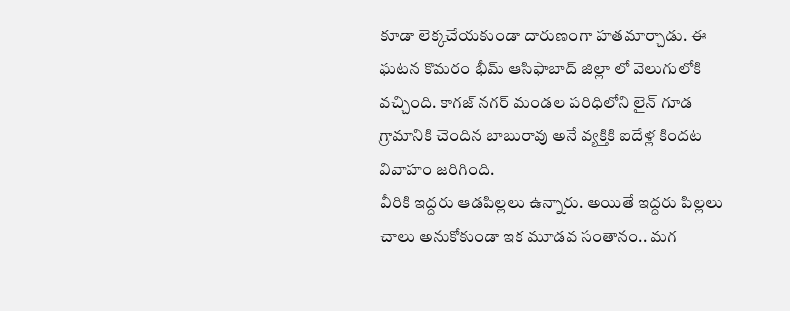కూడా లెక్కచేయకుండా దారుణంగా హతమార్చాడు. ఈ ఘటన కొమరం భీమ్ ఆసిఫాబాద్ జిల్లా లో వెలుగులోకి వచ్చింది. కాగజ్ నగర్ మండల పరిధిలోని లైన్ గూడ గ్రామానికి చెందిన బాబురావు అనే వ్యక్తికి ఐదేళ్ల కిందట వివాహం జరిగింది.
వీరికి ఇద్దరు ఆడపిల్లలు ఉన్నారు. అయితే ఇద్దరు పిల్లలు చాలు అనుకోకుండా ఇక మూడవ సంతానం.. మగ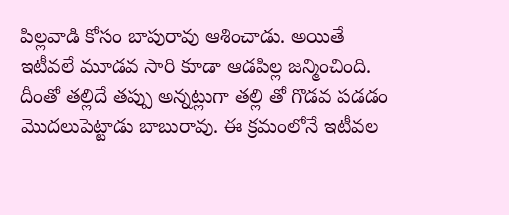పిల్లవాడి కోసం బాపురావు ఆశించాడు. అయితే ఇటీవలే మూడవ సారి కూడా ఆడపిల్ల జన్మించింది. దీంతో తల్లిదే తప్పు అన్నట్లుగా తల్లి తో గొడవ పడడం మొదలుపెట్టాడు బాబురావు. ఈ క్రమంలోనే ఇటీవల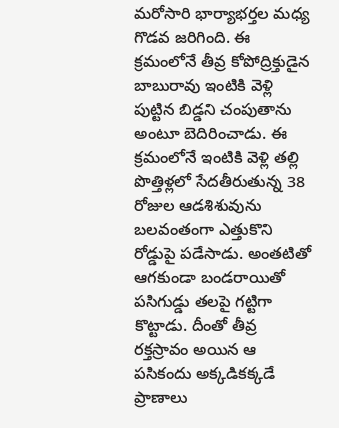మరోసారి భార్యాభర్తల మధ్య గొడవ జరిగింది. ఈ క్రమంలోనే తీవ్ర కోపోద్రిక్తుడైన బాబురావు ఇంటికి వెళ్లి పుట్టిన బిడ్డని చంపుతాను అంటూ బెదిరించాడు. ఈ క్రమంలోనే ఇంటికి వెళ్లి తల్లి పొత్తిళ్లలో సేదతీరుతున్న 38 రోజుల ఆడశిశువును బలవంతంగా ఎత్తుకొని రోడ్డుపై పడేసాడు. అంతటితో ఆగకుండా బండరాయితో పసిగుడ్డు తలపై గట్టిగా కొట్టాడు. దీంతో తీవ్ర రక్తస్రావం అయిన ఆ పసికందు అక్కడికక్కడే ప్రాణాలు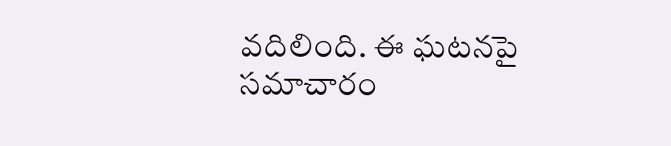వదిలింది. ఈ ఘటనపై సమాచారం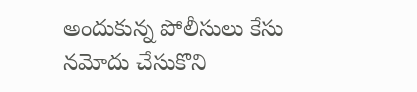అందుకున్న పోలీసులు కేసు నమోదు చేసుకొని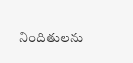నిందితులను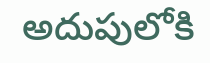అదుపులోకి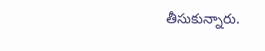తీసుకున్నారు.